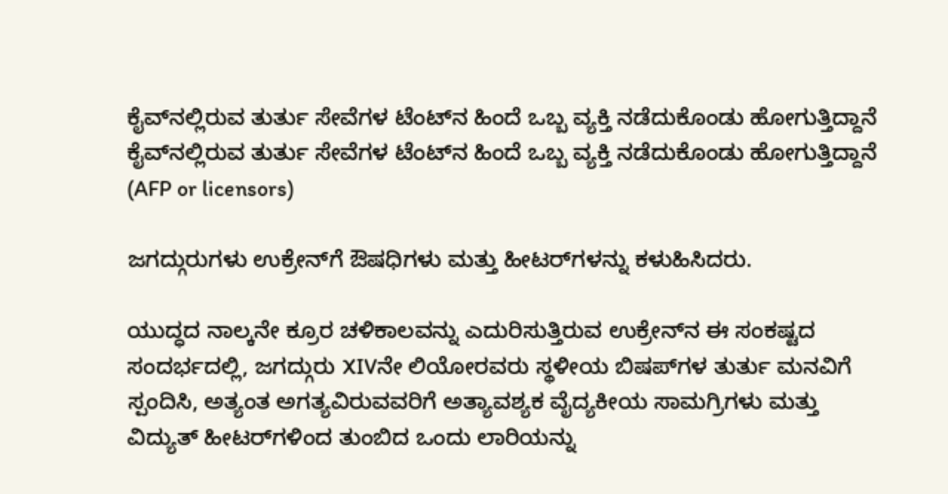ಕೈವ್‌ನಲ್ಲಿರುವ ತುರ್ತು ಸೇವೆಗಳ ಟೆಂಟ್‌ನ ಹಿಂದೆ ಒಬ್ಬ ವ್ಯಕ್ತಿ ನಡೆದುಕೊಂಡು ಹೋಗುತ್ತಿದ್ದಾನೆ ಕೈವ್‌ನಲ್ಲಿರುವ ತುರ್ತು ಸೇವೆಗಳ ಟೆಂಟ್‌ನ ಹಿಂದೆ ಒಬ್ಬ ವ್ಯಕ್ತಿ ನಡೆದುಕೊಂಡು ಹೋಗುತ್ತಿದ್ದಾನೆ  (AFP or licensors)

ಜಗದ್ಗುರುಗಳು ಉಕ್ರೇನ್‌ಗೆ ಔಷಧಿಗಳು ಮತ್ತು ಹೀಟರ್‌ಗಳನ್ನು ಕಳುಹಿಸಿದರು.

ಯುದ್ಧದ ನಾಲ್ಕನೇ ಕ್ರೂರ ಚಳಿಕಾಲವನ್ನು ಎದುರಿಸುತ್ತಿರುವ ಉಕ್ರೇನ್‌ನ ಈ ಸಂಕಷ್ಟದ ಸಂದರ್ಭದಲ್ಲಿ, ಜಗದ್ಗುರು XIVನೇ ಲಿಯೋರವರು ಸ್ಥಳೀಯ ಬಿಷಪ್‌ಗಳ ತುರ್ತು ಮನವಿಗೆ ಸ್ಪಂದಿಸಿ, ಅತ್ಯಂತ ಅಗತ್ಯವಿರುವವರಿಗೆ ಅತ್ಯಾವಶ್ಯಕ ವೈದ್ಯಕೀಯ ಸಾಮಗ್ರಿಗಳು ಮತ್ತು ವಿದ್ಯುತ್ ಹೀಟರ್‌ಗಳಿಂದ ತುಂಬಿದ ಒಂದು ಲಾರಿಯನ್ನು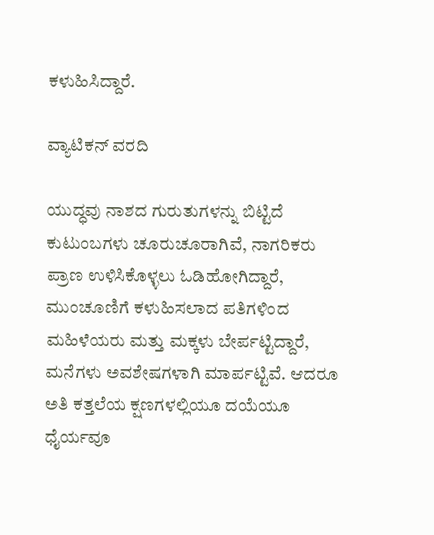ಕಳುಹಿಸಿದ್ದಾರೆ.

ವ್ಯಾಟಿಕನ್ ವರದಿ

ಯುದ್ಧವು ನಾಶದ ಗುರುತುಗಳನ್ನು ಬಿಟ್ಟಿದೆ ಕುಟುಂಬಗಳು ಚೂರುಚೂರಾಗಿವೆ, ನಾಗರಿಕರು ಪ್ರಾಣ ಉಳಿಸಿಕೊಳ್ಳಲು ಓಡಿಹೋಗಿದ್ದಾರೆ, ಮುಂಚೂಣಿಗೆ ಕಳುಹಿಸಲಾದ ಪತಿಗಳಿಂದ ಮಹಿಳೆಯರು ಮತ್ತು ಮಕ್ಕಳು ಬೇರ್ಪಟ್ಟಿದ್ದಾರೆ, ಮನೆಗಳು ಅವಶೇಷಗಳಾಗಿ ಮಾರ್ಪಟ್ಟಿವೆ. ಆದರೂ ಅತಿ ಕತ್ತಲೆಯ ಕ್ಷಣಗಳಲ್ಲಿಯೂ ದಯೆಯೂ ಧೈರ್ಯವೂ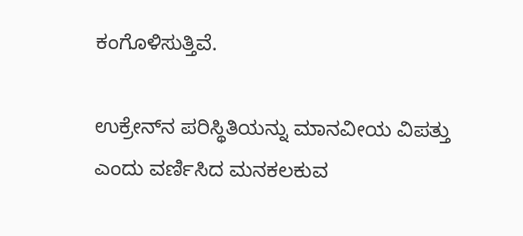ಕಂಗೊಳಿಸುತ್ತಿವೆ.

ಉಕ್ರೇನ್‌ನ ಪರಿಸ್ಥಿತಿಯನ್ನು ಮಾನವೀಯ ವಿಪತ್ತು ಎಂದು ವರ್ಣಿಸಿದ ಮನಕಲಕುವ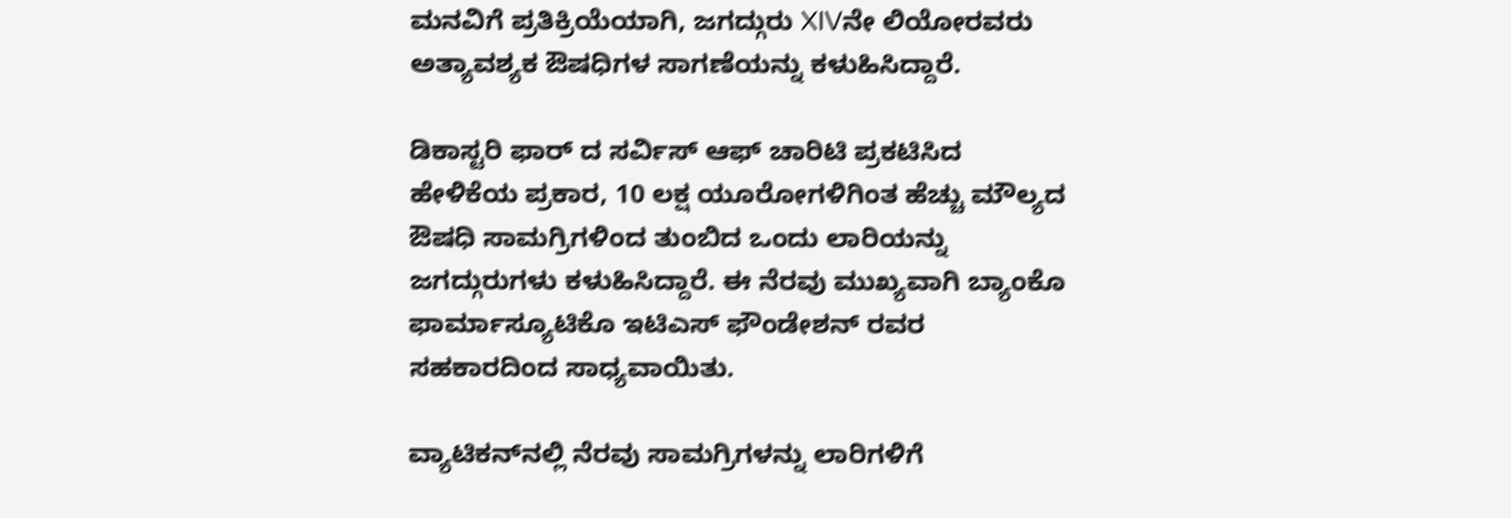ಮನವಿಗೆ ಪ್ರತಿಕ್ರಿಯೆಯಾಗಿ, ಜಗದ್ಗುರು XIVನೇ ಲಿಯೋರವರು ಅತ್ಯಾವಶ್ಯಕ ಔಷಧಿಗಳ ಸಾಗಣೆಯನ್ನು ಕಳುಹಿಸಿದ್ದಾರೆ.

ಡಿಕಾಸ್ಟರಿ ಫಾರ್ ದ ಸರ್ವಿಸ್ ಆಫ್ ಚಾರಿಟಿ ಪ್ರಕಟಿಸಿದ ಹೇಳಿಕೆಯ ಪ್ರಕಾರ, 10 ಲಕ್ಷ ಯೂರೋಗಳಿಗಿಂತ ಹೆಚ್ಚು ಮೌಲ್ಯದ ಔಷಧಿ ಸಾಮಗ್ರಿಗಳಿಂದ ತುಂಬಿದ ಒಂದು ಲಾರಿಯನ್ನು ಜಗದ್ಗುರುಗಳು ಕಳುಹಿಸಿದ್ದಾರೆ. ಈ ನೆರವು ಮುಖ್ಯವಾಗಿ ಬ್ಯಾಂಕೊ ಫಾರ್ಮಾಸ್ಯೂಟಿಕೊ ಇಟಿಎಸ್ ಫೌಂಡೇಶನ್ ರವರ ಸಹಕಾರದಿಂದ ಸಾಧ್ಯವಾಯಿತು.

ವ್ಯಾಟಿಕನ್‌ನಲ್ಲಿ ನೆರವು ಸಾಮಗ್ರಿಗಳನ್ನು ಲಾರಿಗಳಿಗೆ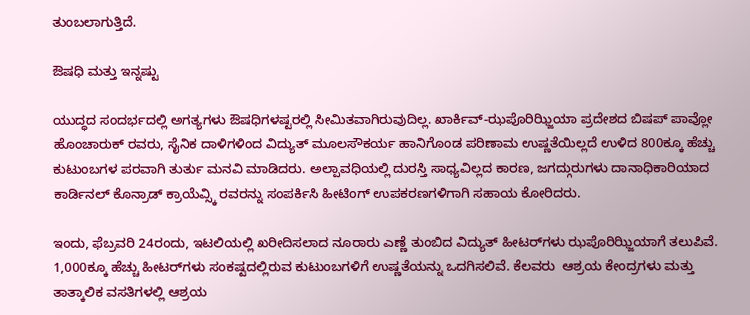ತುಂಬಲಾಗುತ್ತಿದೆ.

ಔಷಧಿ ಮತ್ತು ಇನ್ನಷ್ಟು

ಯುದ್ಧದ ಸಂದರ್ಭದಲ್ಲಿ ಅಗತ್ಯಗಳು ಔಷಧಿಗಳಷ್ಟರಲ್ಲಿ ಸೀಮಿತವಾಗಿರುವುದಿಲ್ಲ. ಖಾರ್ಕಿವ್-ಝಪೊರಿಝ್ಜಿಯಾ ಪ್ರದೇಶದ ಬಿಷಪ್ ಪಾವ್ಲೋ ಹೊಂಚಾರುಕ್ ರವರು, ಸೈನಿಕ ದಾಳಿಗಳಿಂದ ವಿದ್ಯುತ್ ಮೂಲಸೌಕರ್ಯ ಹಾನಿಗೊಂಡ ಪರಿಣಾಮ ಉಷ್ಣತೆಯಿಲ್ಲದೆ ಉಳಿದ 800ಕ್ಕೂ ಹೆಚ್ಚು ಕುಟುಂಬಗಳ ಪರವಾಗಿ ತುರ್ತು ಮನವಿ ಮಾಡಿದರು. ಅಲ್ಪಾವಧಿಯಲ್ಲಿ ದುರಸ್ತಿ ಸಾಧ್ಯವಿಲ್ಲದ ಕಾರಣ, ಜಗದ್ಗುರುಗಳು ದಾನಾಧಿಕಾರಿಯಾದ ಕಾರ್ಡಿನಲ್ ಕೊನ್ರಾಡ್ ಕ್ರಾಯೆವ್ಸ್ಕಿ ರವರನ್ನು ಸಂಪರ್ಕಿಸಿ ಹೀಟಿಂಗ್ ಉಪಕರಣಗಳಿಗಾಗಿ ಸಹಾಯ ಕೋರಿದರು.

ಇಂದು, ಫೆಬ್ರವರಿ 24ರಂದು, ಇಟಲಿಯಲ್ಲಿ ಖರೀದಿಸಲಾದ ನೂರಾರು ಎಣ್ಣೆ ತುಂಬಿದ ವಿದ್ಯುತ್ ಹೀಟರ್‌ಗಳು ಝಪೊರಿಝ್ಜಿಯಾಗೆ ತಲುಪಿವೆ. 1,000ಕ್ಕೂ ಹೆಚ್ಚು ಹೀಟರ್‌ಗಳು ಸಂಕಷ್ಟದಲ್ಲಿರುವ ಕುಟುಂಬಗಳಿಗೆ ಉಷ್ಣತೆಯನ್ನು ಒದಗಿಸಲಿವೆ. ಕೆಲವರು  ಆಶ್ರಯ ಕೇಂದ್ರಗಳು ಮತ್ತು ತಾತ್ಕಾಲಿಕ ವಸತಿಗಳಲ್ಲಿ ಆಶ್ರಯ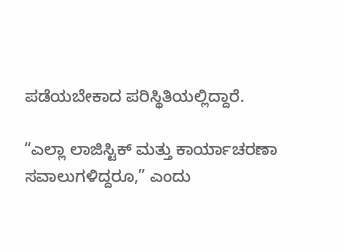ಪಡೆಯಬೇಕಾದ ಪರಿಸ್ಥಿತಿಯಲ್ಲಿದ್ದಾರೆ.

“ಎಲ್ಲಾ ಲಾಜಿಸ್ಟಿಕ್ ಮತ್ತು ಕಾರ್ಯಾಚರಣಾ ಸವಾಲುಗಳಿದ್ದರೂ,” ಎಂದು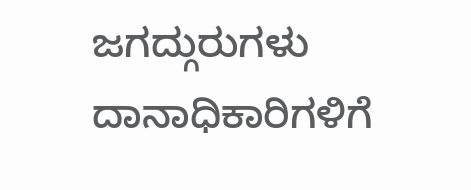ಜಗದ್ಗುರುಗಳು ದಾನಾಧಿಕಾರಿಗಳಿಗೆ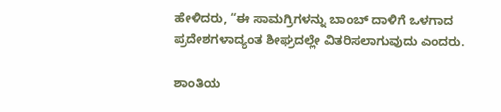ಹೇಳಿದರು, “ಈ ಸಾಮಗ್ರಿಗಳನ್ನು ಬಾಂಬ್ ದಾಳಿಗೆ ಒಳಗಾದ ಪ್ರದೇಶಗಳಾದ್ಯಂತ ಶೀಘ್ರದಲ್ಲೇ ವಿತರಿಸಲಾಗುವುದು ಎಂದರು.

ಶಾಂತಿಯ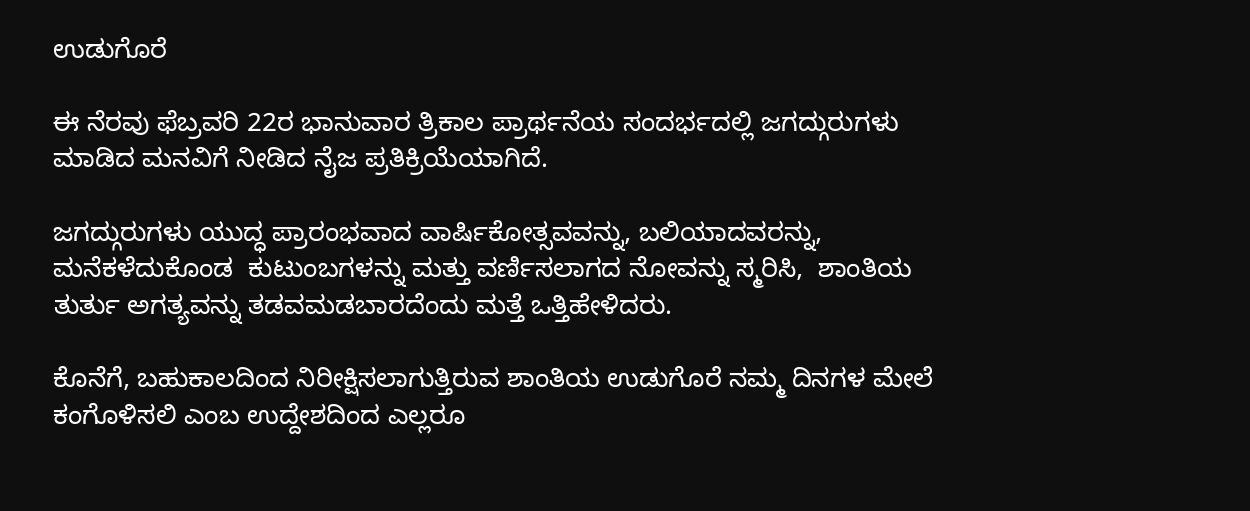ಉಡುಗೊರೆ

ಈ ನೆರವು ಫೆಬ್ರವರಿ 22ರ ಭಾನುವಾರ ತ್ರಿಕಾಲ ಪ್ರಾರ್ಥನೆಯ ಸಂದರ್ಭದಲ್ಲಿ ಜಗದ್ಗುರುಗಳು ಮಾಡಿದ ಮನವಿಗೆ ನೀಡಿದ ನೈಜ ಪ್ರತಿಕ್ರಿಯೆಯಾಗಿದೆ.

ಜಗದ್ಗುರುಗಳು ಯುದ್ಧ ಪ್ರಾರಂಭವಾದ ವಾರ್ಷಿಕೋತ್ಸವವನ್ನು, ಬಲಿಯಾದವರನ್ನು, ಮನೆಕಳೆದುಕೊಂಡ  ಕುಟುಂಬಗಳನ್ನು ಮತ್ತು ವರ್ಣಿಸಲಾಗದ ನೋವನ್ನು ಸ್ಮರಿಸಿ,  ಶಾಂತಿಯ ತುರ್ತು ಅಗತ್ಯವನ್ನು ತಡವಮಡಬಾರದೆಂದು ಮತ್ತೆ ಒತ್ತಿಹೇಳಿದರು.

ಕೊನೆಗೆ, ಬಹುಕಾಲದಿಂದ ನಿರೀಕ್ಷಿಸಲಾಗುತ್ತಿರುವ ಶಾಂತಿಯ ಉಡುಗೊರೆ ನಮ್ಮ ದಿನಗಳ ಮೇಲೆ ಕಂಗೊಳಿಸಲಿ ಎಂಬ ಉದ್ದೇಶದಿಂದ ಎಲ್ಲರೂ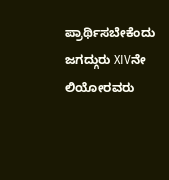ಪ್ರಾರ್ಥಿಸಬೇಕೆಂದು ಜಗದ್ಗುರು XIVನೇ ಲಿಯೋರವರು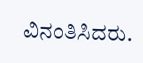ವಿನಂತಿಸಿದರು.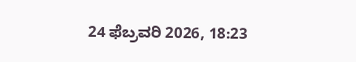24 ಫೆಬ್ರವರಿ 2026, 18:23